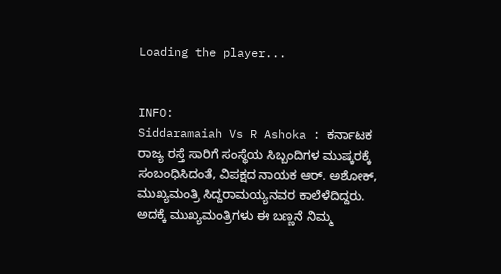Loading the player...


INFO:
Siddaramaiah Vs R Ashoka : ಕರ್ನಾಟಕ ರಾಜ್ಯ ರಸ್ತೆ ಸಾರಿಗೆ ಸಂಸ್ಥೆಯ ಸಿಬ್ಬಂದಿಗಳ ಮುಷ್ಕರಕ್ಕೆ ಸಂಬಂಧಿಸಿದಂತೆ, ವಿಪಕ್ಷದ ನಾಯಕ ಆರ್. ಅಶೋಕ್, ಮುಖ್ಯಮಂತ್ರಿ ಸಿದ್ದರಾಮಯ್ಯನವರ ಕಾಲೆಳೆದಿದ್ದರು. ಅದಕ್ಕೆ ಮುಖ್ಯಮಂತ್ರಿಗಳು ಈ ಬಣ್ಣನೆ ನಿಮ್ಮ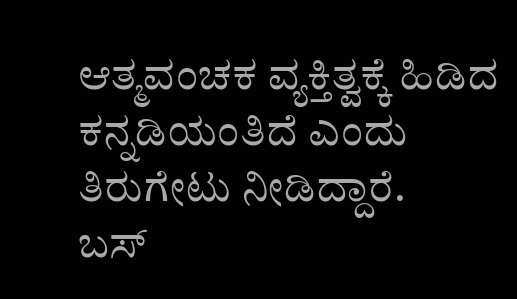ಆತ್ಮವಂಚಕ ವ್ಯಕ್ತಿತ್ವಕ್ಕೆ ಹಿಡಿದ ಕನ್ನಡಿಯಂತಿದೆ ಎಂದು ತಿರುಗೇಟು ನೀಡಿದ್ದಾರೆ.
ಬಸ್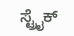ಸ್ಟ್ರೈಕ್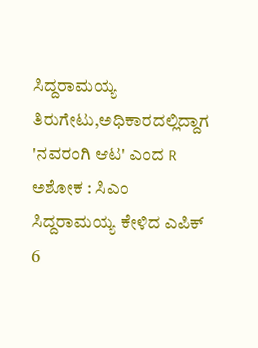ಸಿದ್ದರಾಮಯ್ಯ ತಿರುಗೇಟು,ಅಧಿಕಾರದಲ್ಲಿದ್ದಾಗ 'ನವರಂಗಿ ಆಟ' ಎಂದ R ಅಶೋಕ : ಸಿಎಂ ಸಿದ್ದರಾಮಯ್ಯ ಕೇಳಿದ ಎಪಿಕ್ 6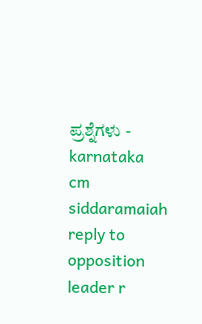ಪ್ರಶ್ನೆಗಳು - karnataka cm siddaramaiah reply to opposition leader r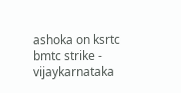ashoka on ksrtc bmtc strike - vijaykarnataka